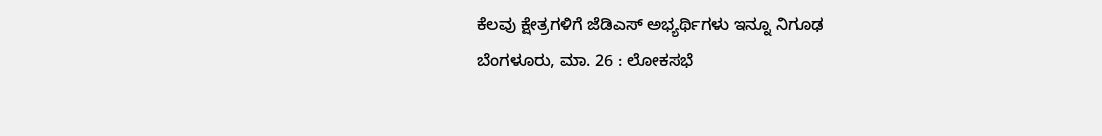ಕೆಲವು ಕ್ಷೇತ್ರಗಳಿಗೆ ಜೆಡಿಎಸ್ ಅಭ್ಯರ್ಥಿಗಳು ಇನ್ನೂ ನಿಗೂಢ
ಬೆಂಗಳೂರು, ಮಾ. 26 : ಲೋಕಸಭೆ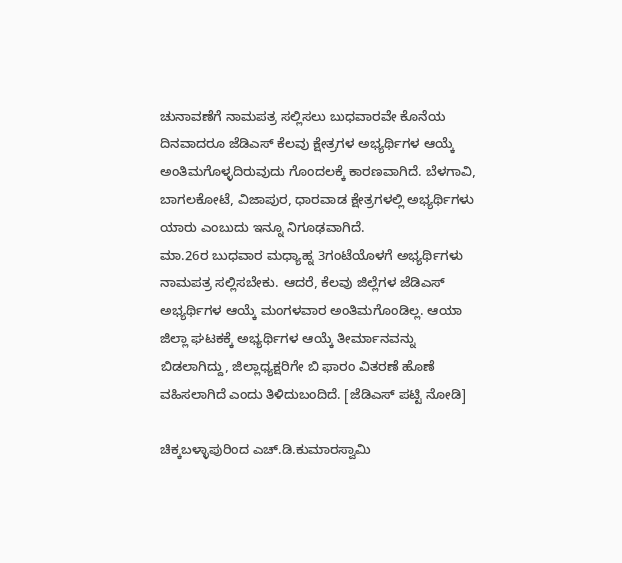ಚುನಾವಣೆಗೆ ನಾಮಪತ್ರ ಸಲ್ಲಿಸಲು ಬುಧವಾರವೇ ಕೊನೆಯ ದಿನವಾದರೂ ಜೆಡಿಎಸ್ ಕೆಲವು ಕ್ಷೇತ್ರಗಳ ಅಭ್ಯರ್ಥಿಗಳ ಆಯ್ಕೆ ಅಂತಿಮಗೊಳ್ಳದಿರುವುದು ಗೊಂದಲಕ್ಕೆ ಕಾರಣವಾಗಿದೆ. ಬೆಳಗಾವಿ, ಬಾಗಲಕೋಟೆ, ವಿಜಾಪುರ, ಧಾರವಾಡ ಕ್ಷೇತ್ರಗಳಲ್ಲಿ ಅಭ್ಯರ್ಥಿಗಳು ಯಾರು ಎಂಬುದು ಇನ್ನೂ ನಿಗೂಢವಾಗಿದೆ.
ಮಾ.26ರ ಬುಧವಾರ ಮಧ್ಯಾಹ್ನ 3ಗಂಟೆಯೊಳಗೆ ಅಭ್ಯರ್ಥಿಗಳು ನಾಮಪತ್ರ ಸಲ್ಲಿಸಬೇಕು. ಆದರೆ, ಕೆಲವು ಜಿಲ್ಲೆಗಳ ಜೆಡಿಎಸ್ ಅಭ್ಯರ್ಥಿಗಳ ಆಯ್ಕೆ ಮಂಗಳವಾರ ಅಂತಿಮಗೊಂಡಿಲ್ಲ. ಆಯಾ ಜಿಲ್ಲಾ ಘಟಕಕ್ಕೆ ಅಭ್ಯರ್ಥಿಗಳ ಆಯ್ಕೆ ತೀರ್ಮಾನವನ್ನು ಬಿಡಲಾಗಿದ್ದು, ಜಿಲ್ಲಾಧ್ಯಕ್ಷರಿಗೇ ಬಿ ಫಾರಂ ವಿತರಣೆ ಹೊಣೆ ವಹಿಸಲಾಗಿದೆ ಎಂದು ತಿಳಿದುಬಂದಿದೆ. [ಜೆಡಿಎಸ್ ಪಟ್ಟಿ ನೋಡಿ]

ಚಿಕ್ಕಬಳ್ಳಾಪುರಿಂದ ಎಚ್.ಡಿ.ಕುಮಾರಸ್ವಾಮಿ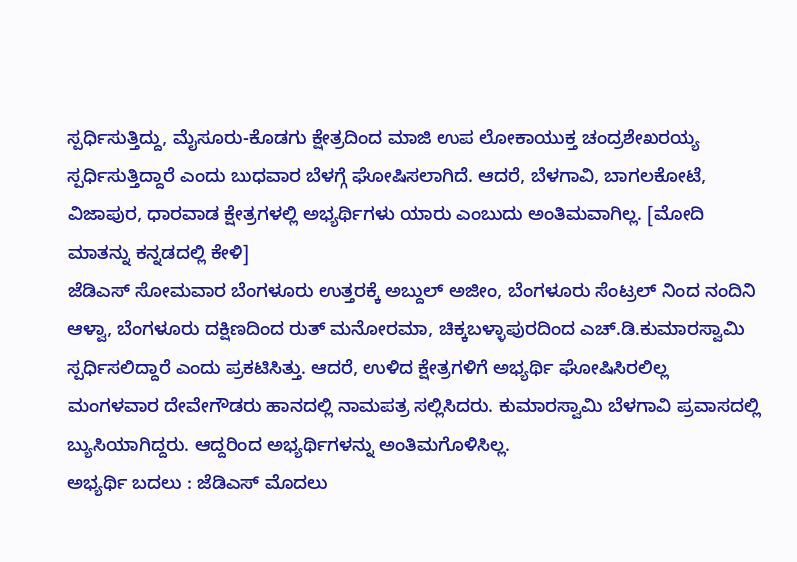ಸ್ಪರ್ಧಿಸುತ್ತಿದ್ದು, ಮೈಸೂರು-ಕೊಡಗು ಕ್ಷೇತ್ರದಿಂದ ಮಾಜಿ ಉಪ ಲೋಕಾಯುಕ್ತ ಚಂದ್ರಶೇಖರಯ್ಯ ಸ್ಪರ್ಧಿಸುತ್ತಿದ್ದಾರೆ ಎಂದು ಬುಧವಾರ ಬೆಳಗ್ಗೆ ಘೋಷಿಸಲಾಗಿದೆ. ಆದರೆ, ಬೆಳಗಾವಿ, ಬಾಗಲಕೋಟೆ, ವಿಜಾಪುರ, ಧಾರವಾಡ ಕ್ಷೇತ್ರಗಳಲ್ಲಿ ಅಭ್ಯರ್ಥಿಗಳು ಯಾರು ಎಂಬುದು ಅಂತಿಮವಾಗಿಲ್ಲ. [ಮೋದಿ ಮಾತನ್ನು ಕನ್ನಡದಲ್ಲಿ ಕೇಳಿ]
ಜೆಡಿಎಸ್ ಸೋಮವಾರ ಬೆಂಗಳೂರು ಉತ್ತರಕ್ಕೆ ಅಬ್ದುಲ್ ಅಜೀಂ, ಬೆಂಗಳೂರು ಸೆಂಟ್ರಲ್ ನಿಂದ ನಂದಿನಿ ಆಳ್ವಾ, ಬೆಂಗಳೂರು ದಕ್ಷಿಣದಿಂದ ರುತ್ ಮನೋರಮಾ, ಚಿಕ್ಕಬಳ್ಳಾಪುರದಿಂದ ಎಚ್.ಡಿ.ಕುಮಾರಸ್ವಾಮಿ ಸ್ಪರ್ಧಿಸಲಿದ್ದಾರೆ ಎಂದು ಪ್ರಕಟಿಸಿತ್ತು. ಆದರೆ, ಉಳಿದ ಕ್ಷೇತ್ರಗಳಿಗೆ ಅಭ್ಯರ್ಥಿ ಘೋಷಿಸಿರಲಿಲ್ಲ ಮಂಗಳವಾರ ದೇವೇಗೌಡರು ಹಾನದಲ್ಲಿ ನಾಮಪತ್ರ ಸಲ್ಲಿಸಿದರು. ಕುಮಾರಸ್ವಾಮಿ ಬೆಳಗಾವಿ ಪ್ರವಾಸದಲ್ಲಿ ಬ್ಯುಸಿಯಾಗಿದ್ದರು. ಆದ್ದರಿಂದ ಅಭ್ಯರ್ಥಿಗಳನ್ನು ಅಂತಿಮಗೊಳಿಸಿಲ್ಲ.
ಅಭ್ಯರ್ಥಿ ಬದಲು : ಜೆಡಿಎಸ್ ಮೊದಲು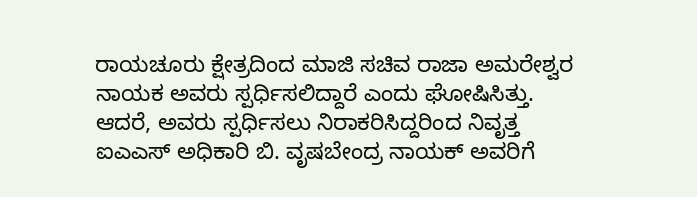ರಾಯಚೂರು ಕ್ಷೇತ್ರದಿಂದ ಮಾಜಿ ಸಚಿವ ರಾಜಾ ಅಮರೇಶ್ವರ ನಾಯಕ ಅವರು ಸ್ಪರ್ಧಿಸಲಿದ್ದಾರೆ ಎಂದು ಘೋಷಿಸಿತ್ತು. ಆದರೆ, ಅವರು ಸ್ಪರ್ಧಿಸಲು ನಿರಾಕರಿಸಿದ್ದರಿಂದ ನಿವೃತ್ತ ಐಎಎಸ್ ಅಧಿಕಾರಿ ಬಿ. ವೃಷಬೇಂದ್ರ ನಾಯಕ್ ಅವರಿಗೆ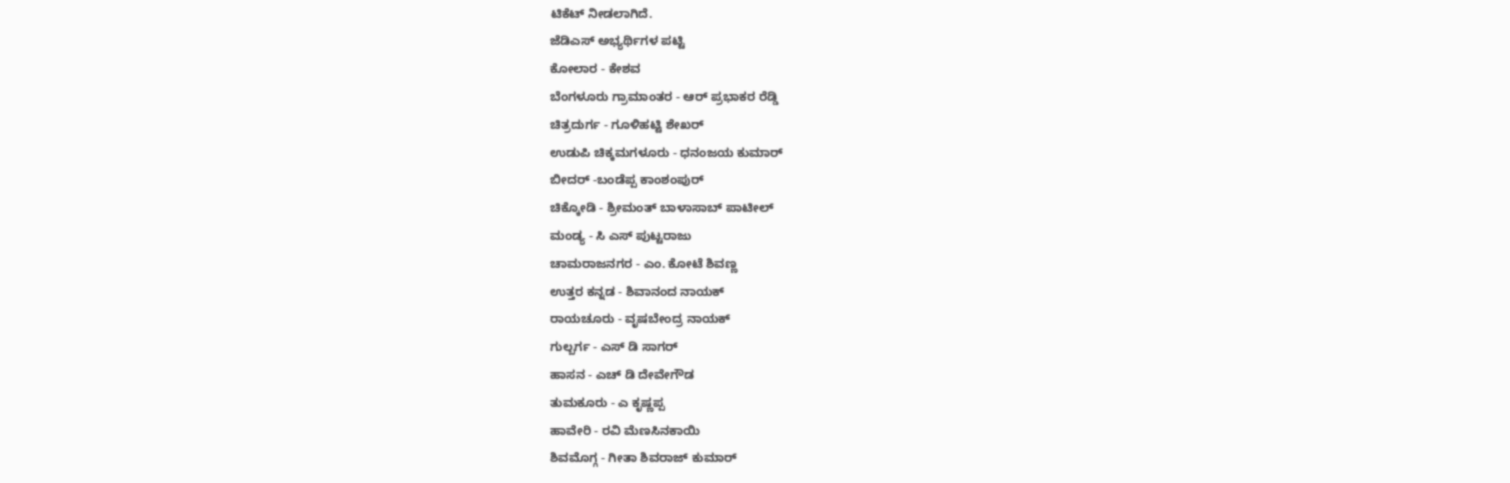ಟಿಕೆಟ್ ನೀಡಲಾಗಿದೆ.
ಜೆಡಿಎಸ್ ಅಭ್ಯರ್ಥಿಗಳ ಪಟ್ಟಿ
ಕೋಲಾರ - ಕೇಶವ
ಬೆಂಗಳೂರು ಗ್ರಾಮಾಂತರ - ಆರ್ ಪ್ರಭಾಕರ ರೆಡ್ಡಿ
ಚಿತ್ರದುರ್ಗ - ಗೂಳಿಹಟ್ಟಿ ಶೇಖರ್
ಉಡುಪಿ ಚಿಕ್ಕಮಗಳೂರು - ಧನಂಜಯ ಕುಮಾರ್
ಬೀದರ್ -ಬಂಡೆಪ್ಪ ಕಾಂಶಂಪುರ್
ಚಿಕ್ಕೋಡಿ - ಶ್ರೀಮಂತ್ ಬಾಳಾಸಾಬ್ ಪಾಟೀಲ್
ಮಂಡ್ಯ - ಸಿ ಎಸ್ ಪುಟ್ಟರಾಜು
ಚಾಮರಾಜನಗರ - ಎಂ. ಕೋಟೆ ಶಿವಣ್ಣ
ಉತ್ತರ ಕನ್ನಡ - ಶಿವಾನಂದ ನಾಯಕ್
ರಾಯಚೂರು - ವೃಷಬೇಂದ್ರ ನಾಯಕ್
ಗುಲ್ಬರ್ಗ - ಎಸ್ ಡಿ ಸಾಗರ್
ಹಾಸನ - ಎಚ್ ಡಿ ದೇವೇಗೌಡ
ತುಮಕೂರು - ಎ ಕೃಷ್ಣಪ್ಪ
ಹಾವೇರಿ - ರವಿ ಮೆಣಸಿನಕಾಯಿ
ಶಿವಮೊಗ್ಗ - ಗೀತಾ ಶಿವರಾಜ್ ಕುಮಾರ್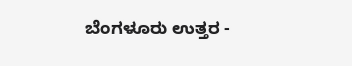ಬೆಂಗಳೂರು ಉತ್ತರ -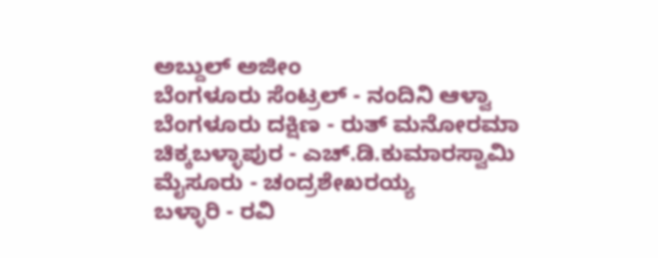ಅಬ್ದುಲ್ ಅಜೀಂ
ಬೆಂಗಳೂರು ಸೆಂಟ್ರಲ್ - ನಂದಿನಿ ಆಳ್ವಾ
ಬೆಂಗಳೂರು ದಕ್ಷಿಣ - ರುತ್ ಮನೋರಮಾ
ಚಿಕ್ಕಬಳ್ಳಾಪುರ - ಎಚ್.ಡಿ.ಕುಮಾರಸ್ವಾಮಿ
ಮೈಸೂರು - ಚಂದ್ರಶೇಖರಯ್ಯ
ಬಳ್ಳಾರಿ - ರವಿ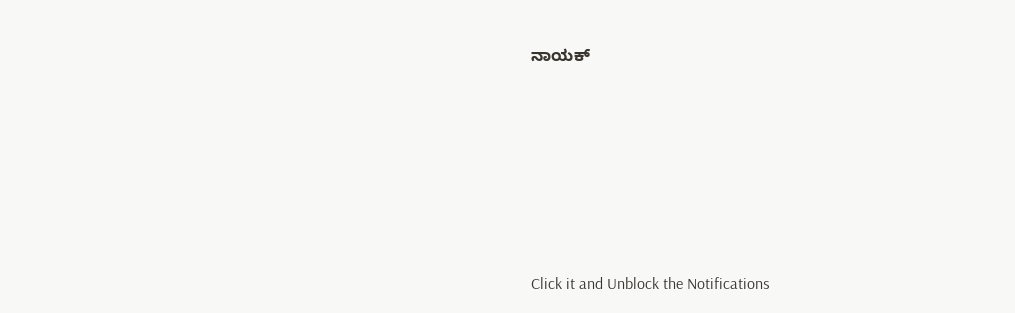ನಾಯಕ್












Click it and Unblock the Notifications